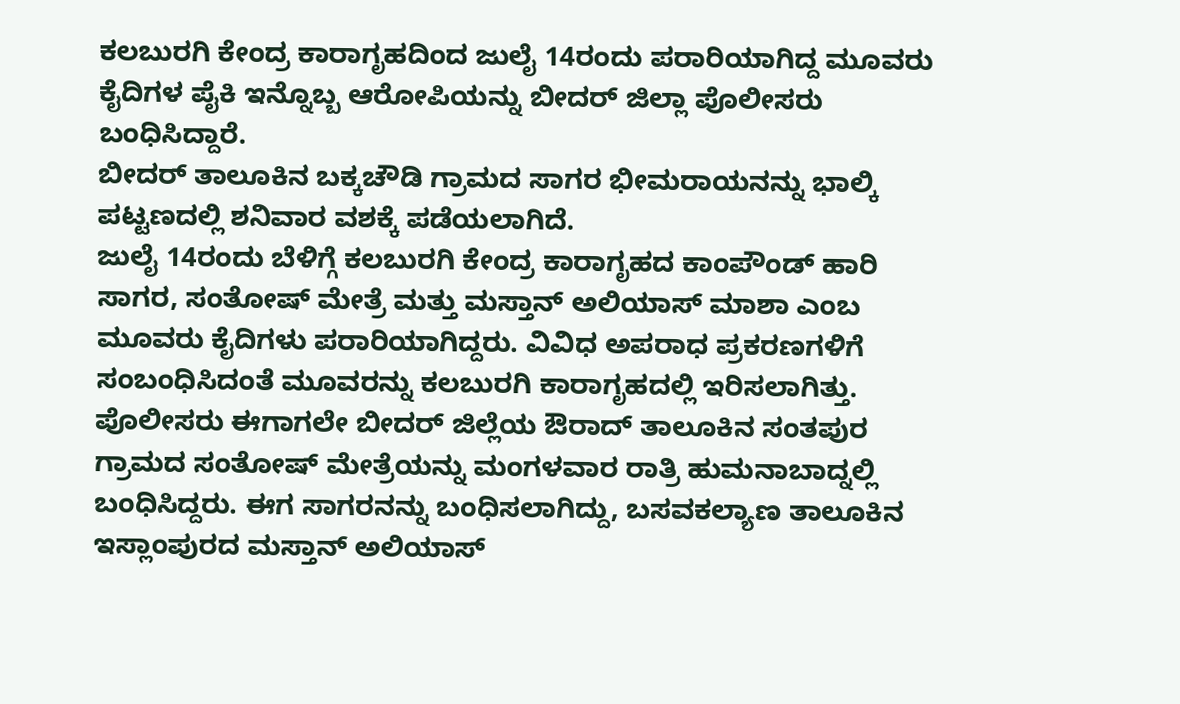ಕಲಬುರಗಿ ಕೇಂದ್ರ ಕಾರಾಗೃಹದಿಂದ ಜುಲೈ 14ರಂದು ಪರಾರಿಯಾಗಿದ್ದ ಮೂವರು ಕೈದಿಗಳ ಪೈಕಿ ಇನ್ನೊಬ್ಬ ಆರೋಪಿಯನ್ನು ಬೀದರ್ ಜಿಲ್ಲಾ ಪೊಲೀಸರು ಬಂಧಿಸಿದ್ದಾರೆ.
ಬೀದರ್ ತಾಲೂಕಿನ ಬಕ್ಕಚೌಡಿ ಗ್ರಾಮದ ಸಾಗರ ಭೀಮರಾಯನನ್ನು ಭಾಲ್ಕಿ ಪಟ್ಟಣದಲ್ಲಿ ಶನಿವಾರ ವಶಕ್ಕೆ ಪಡೆಯಲಾಗಿದೆ.
ಜುಲೈ 14ರಂದು ಬೆಳಿಗ್ಗೆ ಕಲಬುರಗಿ ಕೇಂದ್ರ ಕಾರಾಗೃಹದ ಕಾಂಪೌಂಡ್ ಹಾರಿ ಸಾಗರ, ಸಂತೋಷ್ ಮೇತ್ರೆ ಮತ್ತು ಮಸ್ತಾನ್ ಅಲಿಯಾಸ್ ಮಾಶಾ ಎಂಬ ಮೂವರು ಕೈದಿಗಳು ಪರಾರಿಯಾಗಿದ್ದರು. ವಿವಿಧ ಅಪರಾಧ ಪ್ರಕರಣಗಳಿಗೆ ಸಂಬಂಧಿಸಿದಂತೆ ಮೂವರನ್ನು ಕಲಬುರಗಿ ಕಾರಾಗೃಹದಲ್ಲಿ ಇರಿಸಲಾಗಿತ್ತು.
ಪೊಲೀಸರು ಈಗಾಗಲೇ ಬೀದರ್ ಜಿಲ್ಲೆಯ ಔರಾದ್ ತಾಲೂಕಿನ ಸಂತಪುರ ಗ್ರಾಮದ ಸಂತೋಷ್ ಮೇತ್ರೆಯನ್ನು ಮಂಗಳವಾರ ರಾತ್ರಿ ಹುಮನಾಬಾದ್ನಲ್ಲಿ ಬಂಧಿಸಿದ್ದರು. ಈಗ ಸಾಗರನನ್ನು ಬಂಧಿಸಲಾಗಿದ್ದು, ಬಸವಕಲ್ಯಾಣ ತಾಲೂಕಿನ ಇಸ್ಲಾಂಪುರದ ಮಸ್ತಾನ್ ಅಲಿಯಾಸ್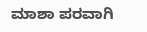ಮಾಶಾ ಪರವಾಗಿ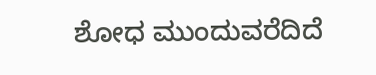ಶೋಧ ಮುಂದುವರೆದಿದೆ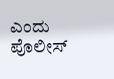ಎಂದು ಪೊಲೀಸ್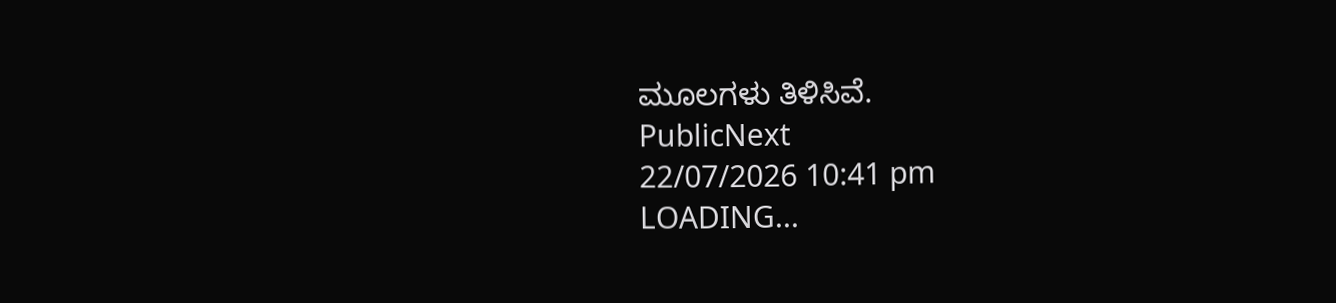ಮೂಲಗಳು ತಿಳಿಸಿವೆ.
PublicNext
22/07/2026 10:41 pm
LOADING...